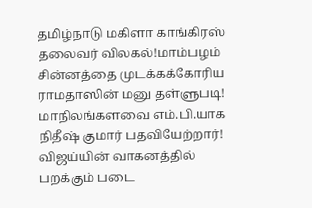தமிழ்நாடு மகிளா காங்கிரஸ் தலைவர் விலகல்!மாம்பழம் சின்னத்தை முடக்கக்கோரிய ராமதாஸின் மனு தள்ளுபடி! மாநிலங்களவை எம்.பி.யாக நிதீஷ் குமார் பதவியேற்றார்! விஜய்யின் வாகனத்தில் பறக்கும் படை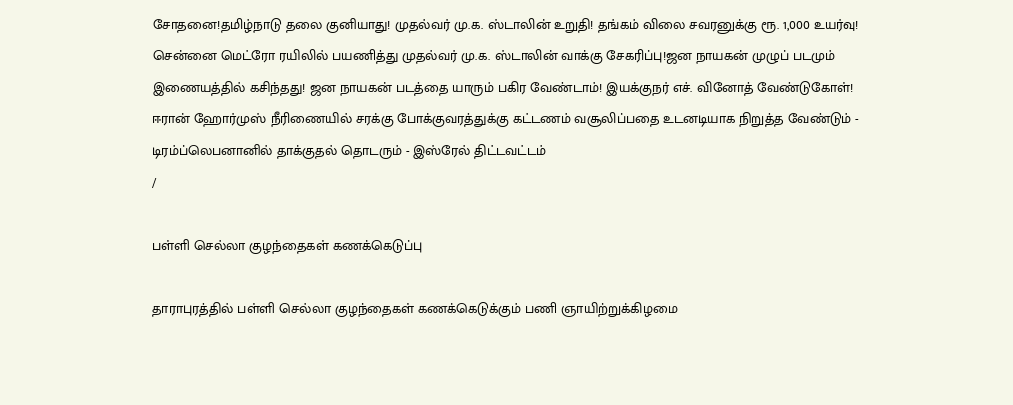சோதனை!தமிழ்நாடு தலை குனியாது! முதல்வர் மு.க. ஸ்டாலின் உறுதி! தங்கம் விலை சவரனுக்கு ரூ. 1,000 உயர்வு! சென்னை மெட்ரோ ரயிலில் பயணித்து முதல்வர் மு.க. ஸ்டாலின் வாக்கு சேகரிப்பு!ஜன நாயகன் முழுப் படமும் இணையத்தில் கசிந்தது! ஜன நாயகன் படத்தை யாரும் பகிர வேண்டாம்! இயக்குநர் எச். வினோத் வேண்டுகோள்! ஈரான் ஹோர்முஸ் நீரிணையில் சரக்கு போக்குவரத்துக்கு கட்டணம் வசூலிப்பதை உடனடியாக நிறுத்த வேண்டும் - டிரம்ப்லெபனானில் தாக்குதல் தொடரும் - இஸ்ரேல் திட்டவட்டம்
/

பள்ளி செல்லா குழந்தைகள் கணக்கெடுப்பு

தாராபுரத்தில் பள்ளி செல்லா குழந்தைகள் கணக்கெடுக்கும் பணி ஞாயிற்றுக்கிழமை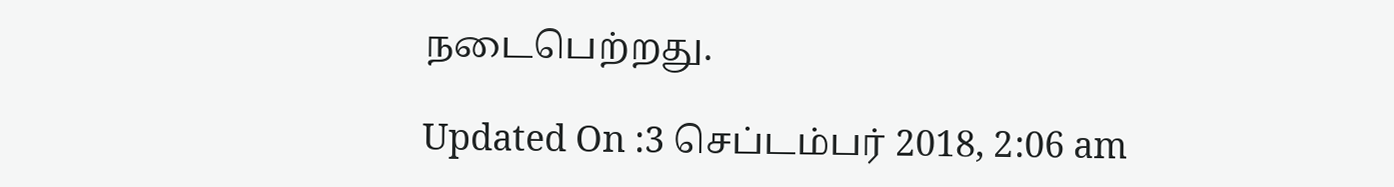நடைபெற்றது.

Updated On :3 செப்டம்பர் 2018, 2:06 am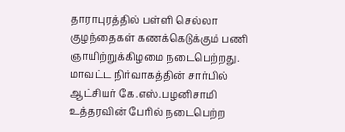தாராபுரத்தில் பள்ளி செல்லா குழந்தைகள் கணக்கெடுக்கும் பணி ஞாயிற்றுக்கிழமை நடைபெற்றது.
மாவட்ட நிர்வாகத்தின் சார்பில் ஆட்சியர் கே.எஸ்.பழனிசாமி உத்தரவின் பேரில் நடைபெற்ற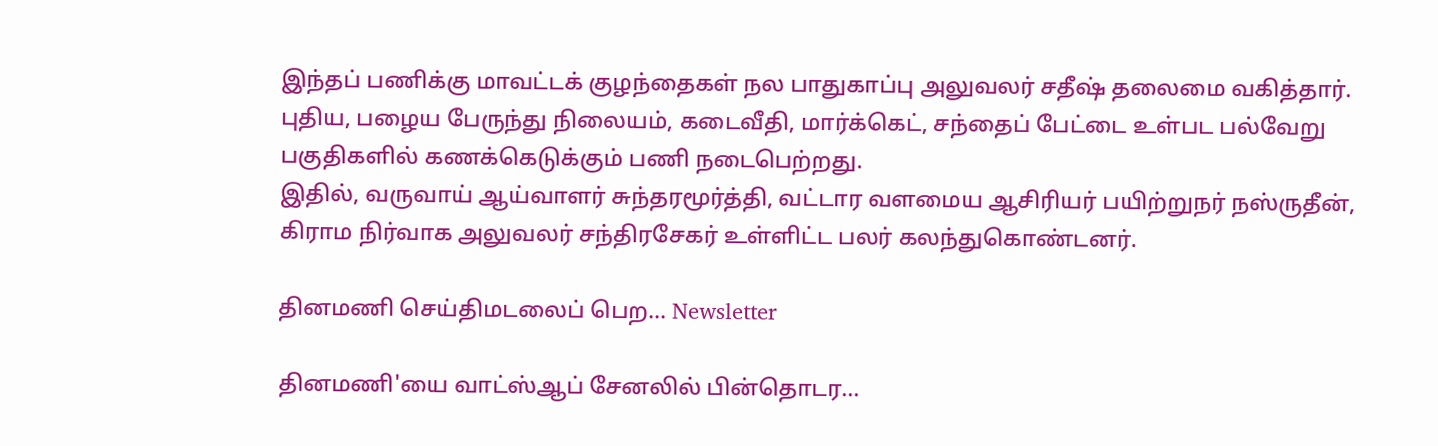இந்தப் பணிக்கு மாவட்டக் குழந்தைகள் நல பாதுகாப்பு அலுவலர் சதீஷ் தலைமை வகித்தார். புதிய, பழைய பேருந்து நிலையம், கடைவீதி, மார்க்கெட், சந்தைப் பேட்டை உள்பட பல்வேறு பகுதிகளில் கணக்கெடுக்கும் பணி நடைபெற்றது.
இதில், வருவாய் ஆய்வாளர் சுந்தரமூர்த்தி, வட்டார வளமைய ஆசிரியர் பயிற்றுநர் நஸ்ருதீன், கிராம நிர்வாக அலுவலர் சந்திரசேகர் உள்ளிட்ட பலர் கலந்துகொண்டனர்.

தினமணி செய்திமடலைப் பெற... Newsletter

தினமணி'யை வாட்ஸ்ஆப் சேனலில் பின்தொடர...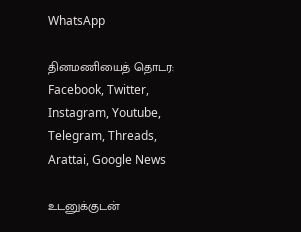WhatsApp

தினமணியைத் தொடர: Facebook, Twitter, Instagram, Youtube, Telegram, Threads, Arattai, Google News

உடனுக்குடன்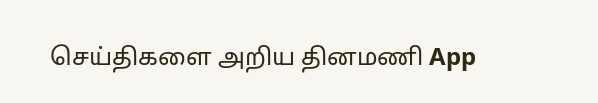செய்திகளை அறிய தினமணி App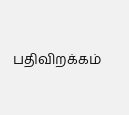பதிவிறக்கம்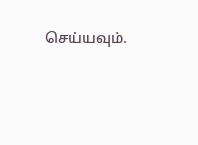செய்யவும்.